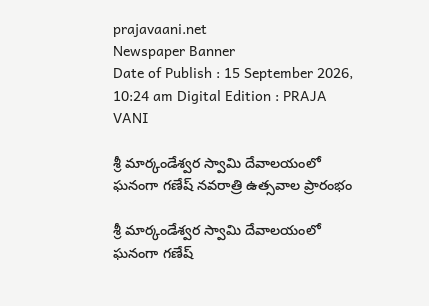prajavaani.net
Newspaper Banner
Date of Publish : 15 September 2026, 10:24 am Digital Edition : PRAJA VANI

శ్రీ మార్కండేశ్వర స్వామి దేవాలయంలో ఘనంగా గణేష్ నవరాత్రి ఉత్సవాల ప్రారంభం

శ్రీ మార్కండేశ్వర స్వామి దేవాలయంలో ఘనంగా గణేష్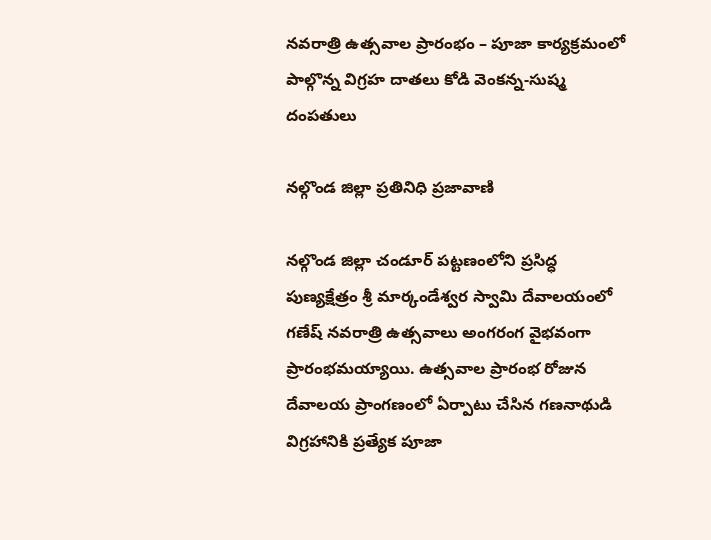నవరాత్రి ఉత్సవాల ప్రారంభం – పూజా కార్యక్రమంలో పాల్గొన్న విగ్రహ దాతలు కోడి వెంకన్న-సుష్మ దంపతులు

నల్గొండ జిల్లా ప్రతినిధి ప్రజావాణి

నల్గొండ జిల్లా చండూర్ పట్టణంలోని ప్రసిద్ధ పుణ్యక్షేత్రం శ్రీ మార్కండేశ్వర స్వామి దేవాలయంలో గణేష్ నవరాత్రి ఉత్సవాలు అంగరంగ వైభవంగా ప్రారంభమయ్యాయి. ఉత్సవాల ప్రారంభ రోజున దేవాలయ ప్రాంగణంలో ఏర్పాటు చేసిన గణనాథుడి విగ్రహానికి ప్రత్యేక పూజా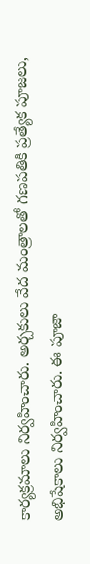కార్యక్రమాలు నిర్వహించారు. అర్చకులు వేద మంత్రాలతో గణపతికి ప్రత్యేక పూజలు, అభిషేకాలు నిర్వహించారు. ఈ పూజా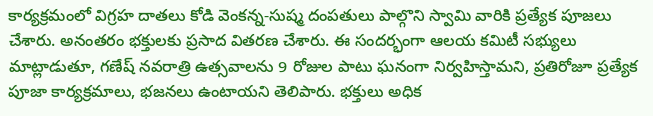కార్యక్రమంలో విగ్రహ దాతలు కోడి వెంకన్న-సుష్మ దంపతులు పాల్గొని స్వామి వారికి ప్రత్యేక పూజలు చేశారు. అనంతరం భక్తులకు ప్రసాద వితరణ చేశారు. ఈ సందర్భంగా ఆలయ కమిటీ సభ్యులు మాట్లాడుతూ, గణేష్ నవరాత్రి ఉత్సవాలను 9 రోజుల పాటు ఘనంగా నిర్వహిస్తామని, ప్రతిరోజూ ప్రత్యేక పూజా కార్యక్రమాలు, భజనలు ఉంటాయని తెలిపారు. భక్తులు అధిక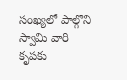సంఖ్యలో పాల్గొని స్వామి వారి కృపకు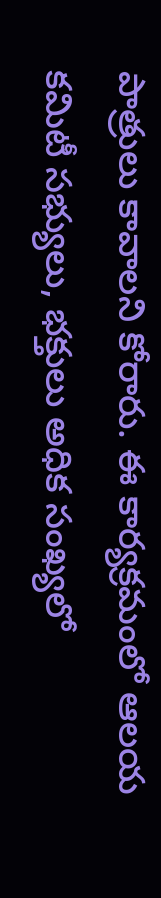పాత్రులు కావాలని కోరారు. ఈ కార్యక్రమంలో ఆలయ కమిటీ సభ్యులు, భక్తులు అధిక సంఖ్యలో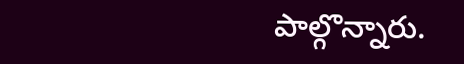పాల్గొన్నారు.